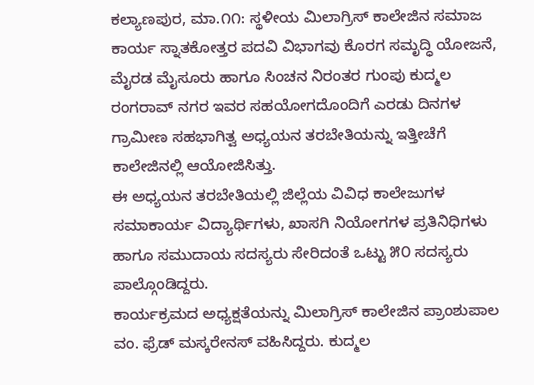ಕಲ್ಯಾಣಪುರ, ಮಾ.೧೧: ಸ್ಥಳೀಯ ಮಿಲಾಗ್ರಿಸ್ ಕಾಲೇಜಿನ ಸಮಾಜ ಕಾರ್ಯ ಸ್ನಾತಕೋತ್ತರ ಪದವಿ ವಿಭಾಗವು ಕೊರಗ ಸಮೃದ್ಧಿ ಯೋಜನೆ, ಮೈರಡ ಮೈಸೂರು ಹಾಗೂ ಸಿಂಚನ ನಿರಂತರ ಗುಂಪು ಕುದ್ಮಲ ರಂಗರಾವ್ ನಗರ ಇವರ ಸಹಯೋಗದೊಂದಿಗೆ ಎರಡು ದಿನಗಳ ಗ್ರಾಮೀಣ ಸಹಭಾಗಿತ್ವ ಅಧ್ಯಯನ ತರಬೇತಿಯನ್ನು ಇತ್ತೀಚೆಗೆ ಕಾಲೇಜಿನಲ್ಲಿ ಆಯೋಜಿಸಿತ್ತು.
ಈ ಅಧ್ಯಯನ ತರಬೇತಿಯಲ್ಲಿ ಜಿಲ್ಲೆಯ ವಿವಿಧ ಕಾಲೇಜುಗಳ ಸಮಾಕಾರ್ಯ ವಿದ್ಯಾರ್ಥಿಗಳು, ಖಾಸಗಿ ನಿಯೋಗಗಳ ಪ್ರತಿನಿಧಿಗಳು ಹಾಗೂ ಸಮುದಾಯ ಸದಸ್ಯರು ಸೇರಿದಂತೆ ಒಟ್ಟು ೫೦ ಸದಸ್ಯರು ಪಾಲ್ಗೊಂಡಿದ್ದರು.
ಕಾರ್ಯಕ್ರಮದ ಅಧ್ಯಕ್ಷತೆಯನ್ನು ಮಿಲಾಗ್ರಿಸ್ ಕಾಲೇಜಿನ ಪ್ರಾಂಶುಪಾಲ ವಂ. ಫ್ರೆಡ್ ಮಸ್ಕರೇನಸ್ ವಹಿಸಿದ್ದರು. ಕುದ್ಮಲ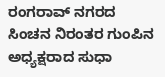ರಂಗರಾವ್ ನಗರದ ಸಿಂಚನ ನಿರಂತರ ಗುಂಪಿನ ಅಧ್ಯಕ್ಷರಾದ ಸುಧಾ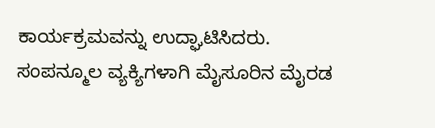ಕಾರ್ಯಕ್ರಮವನ್ನು ಉದ್ಘಾಟಿಸಿದರು.
ಸಂಪನ್ಮೂಲ ವ್ಯಕ್ಯಿಗಳಾಗಿ ಮೈಸೂರಿನ ಮೈರಡ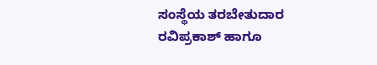ಸಂಸ್ಥೆಯ ತರಬೇತುದಾರ ರವಿಪ್ರಕಾಶ್ ಹಾಗೂ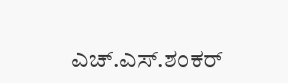ಎಚ್.ಎಸ್.ಶಂಕರ್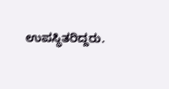ಉಪಸ್ಥಿತರಿದ್ದರು.